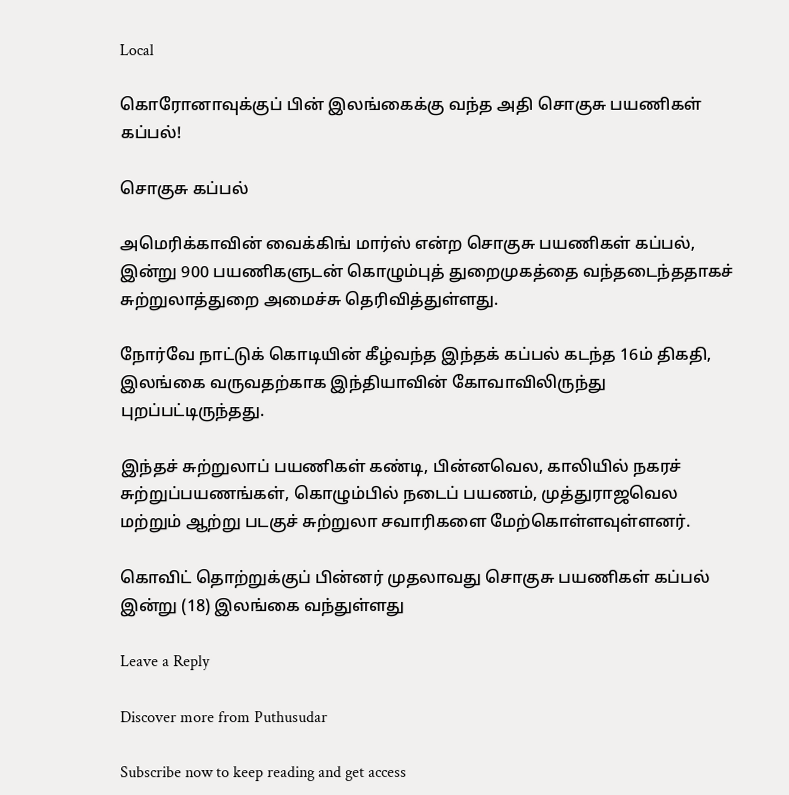Local

கொரோனாவுக்குப் பின் இலங்கைக்கு வந்த அதி சொகுசு பயணிகள் கப்பல்!

சொகுசு கப்பல்

அமெரிக்காவின் வைக்கிங் மார்ஸ் என்ற சொகுசு பயணிகள் கப்பல், இன்று 900 பயணிகளுடன் கொழும்புத் துறைமுகத்தை வந்தடைந்ததாகச் சுற்றுலாத்துறை அமைச்சு தெரிவித்துள்ளது.

நோர்வே நாட்டுக் கொடியின் கீழ்வந்த இந்தக் கப்பல் கடந்த 16ம் திகதி, இலங்கை வருவதற்காக இந்தியாவின் கோவாவிலிருந்து புறப்பட்டிருந்தது.

இந்தச் சுற்றுலாப் பயணிகள் கண்டி, பின்னவெல, காலியில் நகரச் சுற்றுப்பயணங்கள், கொழும்பில் நடைப் பயணம், முத்துராஜவெல மற்றும் ஆற்று படகுச் சுற்றுலா சவாரிகளை மேற்கொள்ளவுள்ளனர்.

கொவிட் தொற்றுக்குப் பின்னர் முதலாவது சொகுசு பயணிகள் கப்பல் இன்று (18) இலங்கை வந்துள்ளது

Leave a Reply

Discover more from Puthusudar

Subscribe now to keep reading and get access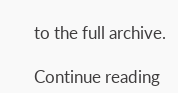to the full archive.

Continue reading